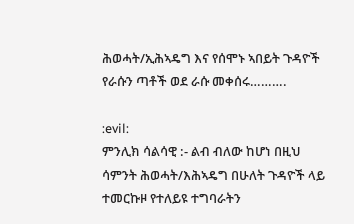ሕወሓት/ኢሕኣዴግ እና የሰሞኑ ኣበይት ጉዳዮች የራሱን ጣቶች ወደ ራሱ መቀሰሩ……….

:evil:
ምንሊክ ሳልሳዊ :- ልብ ብለው ከሆነ በዚህ ሳምንት ሕወሓት/እሕኣዴግ በሁለት ጉዳዮች ላይ ተመርኩዞ የተለይዩ ተግባራትን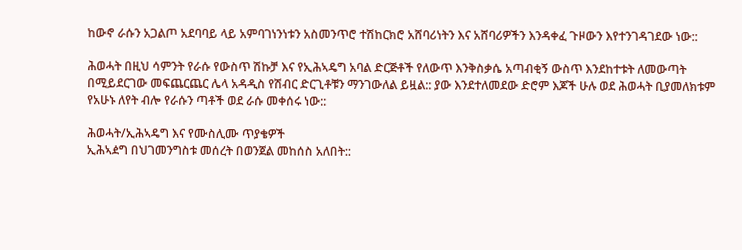ከውኖ ራሱን አጋልጦ አደባባይ ላይ አምባገነንነቱን አስመንጥሮ ተሽከርክሮ አሸባሪነትን እና አሸባሪዎችን እንዳቀፈ ጉዞውን እየተንገዳገደው ነው::

ሕወሓት በዚህ ሳምንት የራሱ የውስጥ ሽኩቻ እና የኢሕኣዴግ አባል ድርጅቶች የለውጥ እንቅስቃሴ አጣብቂኝ ውስጥ እንደከተቱት ለመውጣት በሚይደርገው መፍጨርጨር ሌላ አዳዲስ የሽብር ድርጊቶቹን ማንገውለል ይዟል:: ያው እንደተለመደው ድሮም እጆች ሁሉ ወደ ሕወሓት ቢያመለክቱም የአሁኑ ለየት ብሎ የራሱን ጣቶች ወደ ራሱ መቀሰሩ ነው::

ሕወሓት/ኢሕኣዴግ እና የሙስሊሙ ጥያቄዎች
ኢሕኣዸግ በህገመንግስቱ መሰረት በወንጀል መከሰስ አለበት::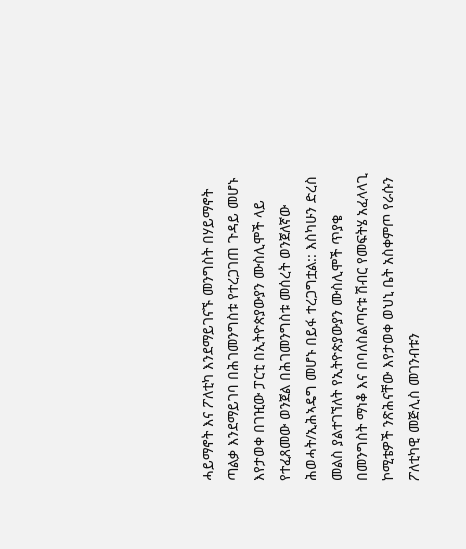ሓይማኖት እና ፖለቲካ እንደማይገናኙ መንግስት በሃይማኖት ጣልቃ እንደማይገባ በሕገመንግስቱ የተረጋገጠ ጉዳይ መሆኑ እየታወቀ በገዢው ፓርቲ በኢትዮጵያውያን ሙስሊሞች ላይ የተፈጸመው ወንጀል በሕገመንግስቱ መሰረት ወንጀለኛው ሕወሓት/ኢሕኣዴግ መሆኑ በይፋ ተረጋግቷል:: እስካሁን ድረስ መልስ ያልተገኘለት የኢትዮጵያውያን ሙስሊሞች ጥያቄ በመንግስት ማነቆ እና በባለስልጣናቱ ሽብር የመፍትሄ አፈላላጊ ኮሚቴዎች ንጽሕናቸው እየታወቀ ወህኒ ቤት አስቀምጦ የራሱን ፖለቲካዊ መጅሊስ መገንብቱን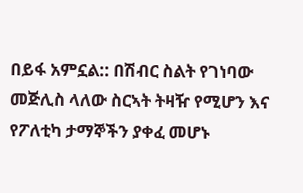በይፋ አምኗል:: በሽብር ስልት የገነባው መጅሊስ ላለው ስርኣት ትዛዥ የሚሆን እና የፖለቲካ ታማኞችን ያቀፈ መሆኑ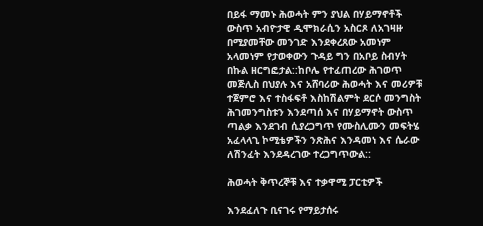በይፋ ማመኑ ሕወሓት ምን ያህል በሃይማኖቶች ውስጥ አብዮታዊ ዲሞክራሲን አስርጾ ለአገዛዙ በሚያመቸው መንገድ እንደቀረጸው አመነም አላመነም የታወቀውን ጉዳይ ግን በአቦይ ስብሃት በኩል ዘርግፎታል::ከቦሌ የተፈጠረው ሕገወጥ መጅሊስ በህያሉ እና አሸባሪው ሕወሓት እና መሪዎቹ ተጀምሮ እና ተስፋፍቶ እስከሽልምት ደርሶ መንግስት ሕገመንግስቱን እንደጣሰ እና በሃይማኖት ውስጥ ጣልቃ እንደገብ ሲያረጋግጥ የሙስሊሙን መፍትሄ አፈላላጊ ኮሚቴዎችን ንጽሕና እንዳመነ እና ሴራው ለሽንፈት እንደዳረገው ተረጋግጥውል::

ሕወሓት ቅጥረኞቹ እና ተቃዋሚ ፓርቲዎች

እንደፈለጉ ቢናገሩ የማይታሰሩ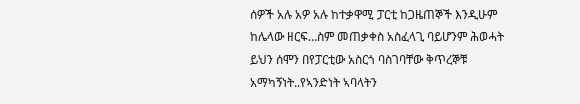ሰዎች አሉ አዎ አሉ ከተቃዋሚ ፓርቲ ከጋዜጠኞች እንዲሁም ከሌላው ዘርፍ…ስም መጠቃቀስ አስፈላጊ ባይሆንም ሕወሓት ይህን ሰሞን በየፓርቲው አስርጎ ባስገባቸው ቅጥረኞቹ አማካኝነት..የኣንድነት ኣባላትን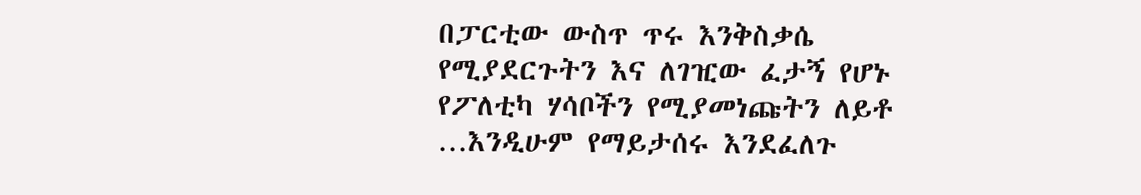በፓርቲው ውስጥ ጥሩ እንቅስቃሴ የሚያደርጉትን እና ለገዢው ፈታኝ የሆኑ የፖለቲካ ሃሳቦችን የሚያመነጩትን ለይቶ …እንዲሁም የማይታሰሩ እንደፈለጉ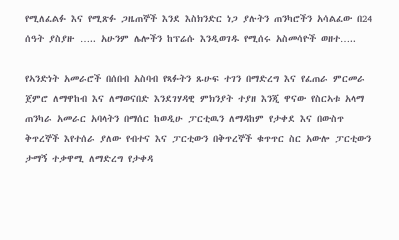የሚለፈልፉ እና የሚጽፉ ጋዜጠኞች እንደ እስክንድር ነጋ ያሉትን ጠንካሮችን አሳልፈው በ24 ሰዓት ያስያዙ ….. አሁንም ሌሎችን ከፕሬሱ እንዲወገዱ የሚሰሩ አስመሳዮች ወዘተ…..

የኣንድነት አመራሮች በሰበብ አስባብ የጻፉትን ጹሁፍ ተገን በማድረግ እና የፈጠራ ምርመራ ጀምሮ ለማዋከብ እና ለማወናበድ እንደገሃዳዊ ምክንያት ተያዘ እንጂ ዋናው የስርኣቱ አላማ ጠንካራ አመራር አባላትን በማሰር ከወዲሁ ፓርቲዉን ለማዳከም የታቀደ እና በውስጥ ቅጥረኞች እየተሰራ ያለው የብተና እና ፓርቲውን በቅጥረኞች ቁጥጥር ስር አውሎ ፓርቲውን ታማኝ ተቃዋሚ ለማድረግ የታቀዳ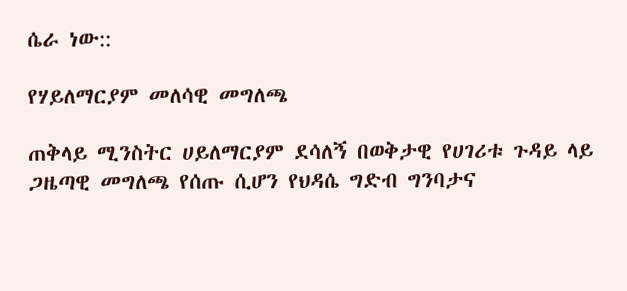ሴራ ነው::

የሃይለማርያም መለሳዊ መግለጫ

ጠቅላይ ሚንስትር ሀይለማርያም ደሳለኝ በወቅታዊ የሀገሪቱ ጉዳይ ላይ ጋዜጣዊ መግለጫ የሰጡ ሲሆን የህዳሴ ግድብ ግንባታና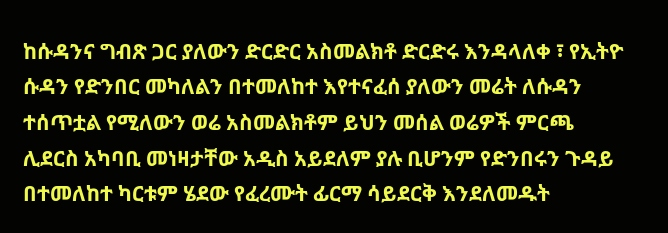ከሱዳንና ግብጽ ጋር ያለውን ድርድር አስመልክቶ ድርድሩ እንዳላለቀ ፣ የኢትዮ ሱዳን የድንበር መካለልን በተመለከተ እየተናፈሰ ያለውን መሬት ለሱዳን ተሰጥቷል የሚለውን ወሬ አስመልክቶም ይህን መሰል ወሬዎች ምርጫ ሊደርስ አካባቢ መነዛታቸው አዲስ አይደለም ያሉ ቢሆንም የድንበሩን ጉዳይ በተመለከተ ካርቱም ሄደው የፈረሙት ፊርማ ሳይደርቅ እንደለመዱት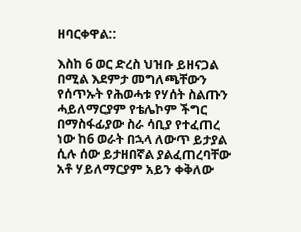ዘባርቀዋል::

እስከ 6 ወር ድረስ ህዝቡ ይዘናጋል በሚል እደምታ መግለጫቸውን የሰጥኡት የሕወሓቱ የሃሰት ስልጡን ሓይለማርያም የቴሌኮም ችግር በማስፋፊያው ስራ ሳቢያ የተፈጠረ ነው ከ6 ወራት በኋላ ለውጥ ይታያል ሲሉ ሰው ይታዘበኛል ያልፈጠረባቸው አቶ ሃይለማርያም አይን ቀቅለው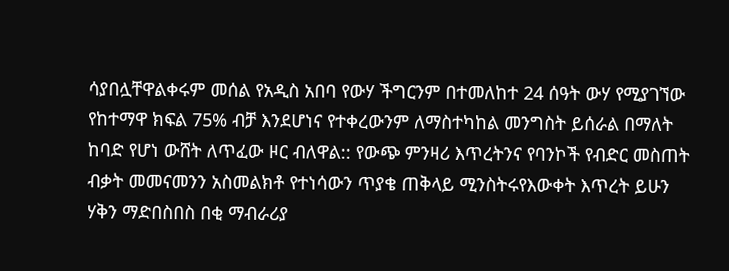ሳያበሏቸዋልቀሩም መሰል የአዲስ አበባ የውሃ ችግርንም በተመለከተ 24 ሰዓት ውሃ የሚያገኘው የከተማዋ ክፍል 75% ብቻ እንደሆነና የተቀረውንም ለማስተካከል መንግስት ይሰራል በማለት ከባድ የሆነ ውሸት ለጥፈው ዞር ብለዋል:: የውጭ ምንዛሪ እጥረትንና የባንኮች የብድር መስጠት ብቃት መመናመንን አስመልክቶ የተነሳውን ጥያቄ ጠቅላይ ሚንስትሩየእውቀት እጥረት ይሁን ሃቅን ማድበስበስ በቂ ማብራሪያ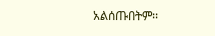አልሰጡበትም፡፡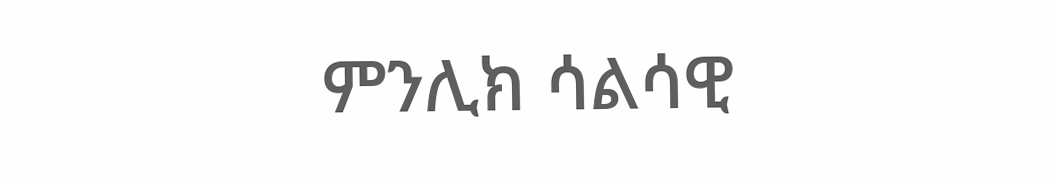ምንሊክ ሳልሳዊ